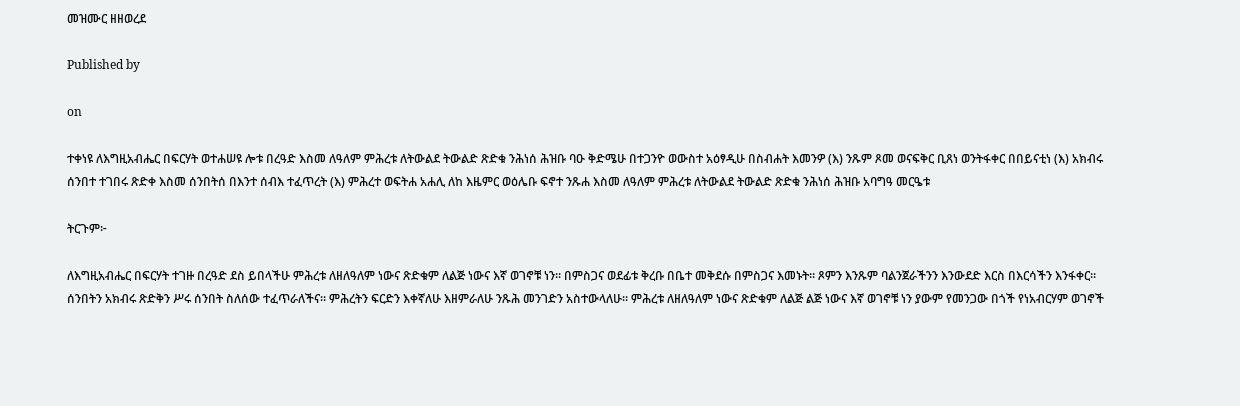መዝሙር ዘዘወረደ

Published by

on

ተቀነዩ ለእግዚአብሔር በፍርሃት ወተሐሠዩ ሎቱ በረዓድ እስመ ለዓለም ምሕረቱ ለትውልደ ትውልድ ጽድቁ ንሕነሰ ሕዝቡ ባዑ ቅድሜሁ በተጋንዮ ወውስተ አዕፃዲሁ በስብሐት እመንዎ (እ) ንጹም ጾመ ወናፍቅር ቢጸነ ወንትፋቀር በበይናቲነ (እ) አክብሩ ሰንበተ ተገበሩ ጽድቀ እስመ ሰንበትሰ በእንተ ሰብእ ተፈጥረት (እ) ምሕረተ ወፍትሐ አሐሊ ለከ እዜምር ወዕሌቡ ፍኖተ ንጹሐ እስመ ለዓለም ምሕረቱ ለትውልደ ትውልድ ጽድቁ ንሕነሰ ሕዝቡ አባግዓ መርዔቱ

ትርጉም፦

ለእግዚአብሔር በፍርሃት ተገዙ በረዓድ ደስ ይበላችሁ ምሕረቱ ለዘለዓለም ነውና ጽድቁም ለልጅ ነውና እኛ ወገኖቹ ነን። በምስጋና ወደፊቱ ቅረቡ በቤተ መቅደሱ በምስጋና እመኑት። ጾምን እንጹም ባልንጀራችንን እንውደድ እርስ በእርሳችን እንፋቀር። ሰንበትን አክብሩ ጽድቅን ሥሩ ሰንበት ስለሰው ተፈጥራለችና። ምሕረትን ፍርድን እቀኛለሁ እዘምራለሁ ንጹሕ መንገድን አስተውላለሁ። ምሕረቱ ለዘለዓለም ነውና ጽድቁም ለልጅ ልጅ ነውና እኛ ወገኖቹ ነን ያውም የመንጋው በጎች የነአብርሃም ወገኖች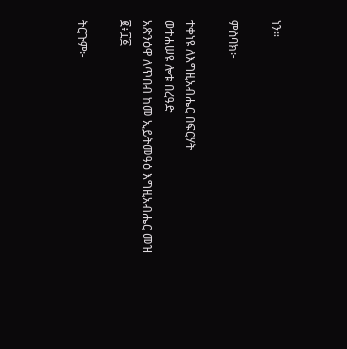ነን።

ምስባክ፦

ተቀነዩ ለእግዚአብሔር በፍርሃት
ወተሐሠዩ ሎቱ በረዓድ
አጽንዕዋ ለጥበብ ከመ ኢይትመዓዕ እግዚአብሔር መዝ ፪፥፲፩

ትርጉም፦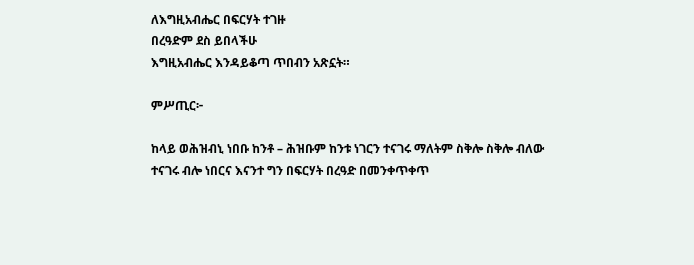ለእግዚአብሔር በፍርሃት ተገዙ
በረዓድም ደስ ይበላችሁ
እግዚአብሔር እንዳይቆጣ ጥበብን አጽኗት።

ምሥጢር፦

ከላይ ወሕዝብኒ ነበቡ ከንቶ – ሕዝቡም ከንቱ ነገርን ተናገሩ ማለትም ስቅሎ ስቅሎ ብለው ተናገሩ ብሎ ነበርና እናንተ ግን በፍርሃት በረዓድ በመንቀጥቀጥ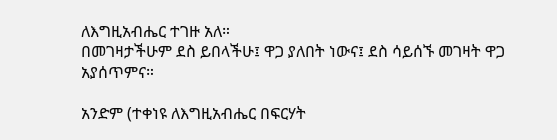ለእግዚአብሔር ተገዙ አለ።
በመገዛታችሁም ደስ ይበላችሁ፤ ዋጋ ያለበት ነውና፤ ደስ ሳይሰኙ መገዛት ዋጋ አያሰጥምና።

አንድም (ተቀነዩ ለእግዚአብሔር በፍርሃት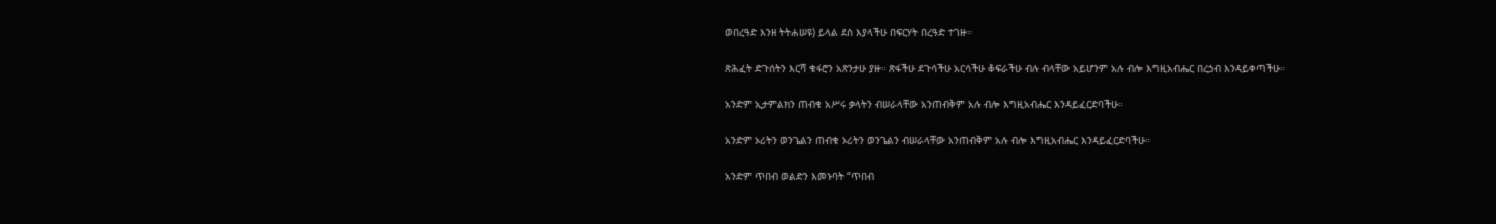ወበረዓድ እንዘ ትትሐሠዩ) ይላል ደስ እያላችሁ በፍርሃት በረዓድ ተገዙ።

ጽሕፈት ድጉሰትን እርሻ ቁፋሮን አጽንታሁ ያዙ። ጽፋችሁ ደጉሳችሁ አርሳችሁ ቆፍራችሁ ብሉ ብላቸው አይሆንም አሉ ብሎ እግዚአብሔር በረኃብ እንዳይቀጣችሁ።

አንድም ኢታምልክን ጠብቁ አሥሩ ቃላትን ብሠራላቸው አንጠብቅም አሉ ብሎ እግዚአብሔር እንዳይፈርድባችሁ።

አንድም ኦሪትን ወንጌልን ጠብቁ ኦሪትን ወንጌልን ብሠራላቸው አንጠብቅም አሉ ብሎ እግዚአብሔር እንዳይፈርድባችሁ።

አንድም ጥበብ ወልድን እመኑባት “ጥበብ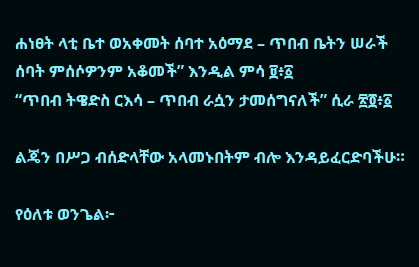ሐነፀት ላቲ ቤተ ወአቀመት ሰባተ አዕማደ – ጥበብ ቤትን ሠራች ሰባት ምሰሶዎንም አቆመች” እንዲል ምሳ ፱፥፩
“ጥበብ ትዌድስ ርእሳ – ጥበብ ራሷን ታመሰግናለች” ሲራ ፳፬፥፩

ልጄን በሥጋ ብሰድላቸው አላመኑበትም ብሎ እንዳይፈርድባችሁ።

የዕለቱ ወንጌል፦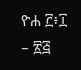ዮሐ ፫፥፲ – ፳፭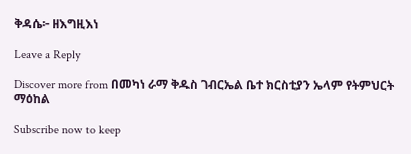ቅዳሴ፦ ዘእግዚእነ

Leave a Reply

Discover more from በመካነ ራማ ቅዱስ ገብርኤል ቤተ ክርስቲያን ኤላም የትምህርት ማዕከል

Subscribe now to keep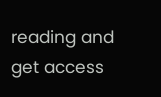reading and get access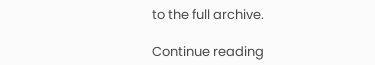to the full archive.

Continue reading